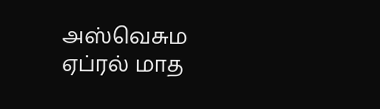அஸ்வெசும ஏப்ரல் மாத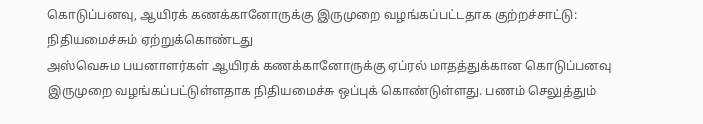கொடுப்பனவு, ஆயிரக் கணக்கானோருக்கு இருமுறை வழங்கப்பட்டதாக குற்றச்சாட்டு: நிதியமைச்சும் ஏற்றுக்கொண்டது
அஸ்வெசும பயனாளர்கள் ஆயிரக் கணக்கானோருக்கு ஏப்ரல் மாதத்துக்கான கொடுப்பனவு இருமுறை வழங்கப்பட்டுள்ளதாக நிதியமைச்சு ஒப்புக் கொண்டுள்ளது. பணம் செலுத்தும்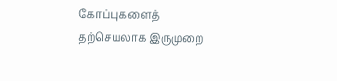கோப்புகளைத் தற்செயலாக இருமுறை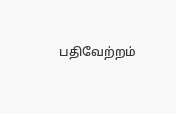பதிவேற்றம்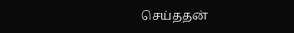செய்ததன்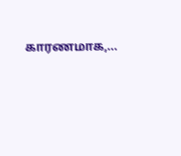காரணமாக,…